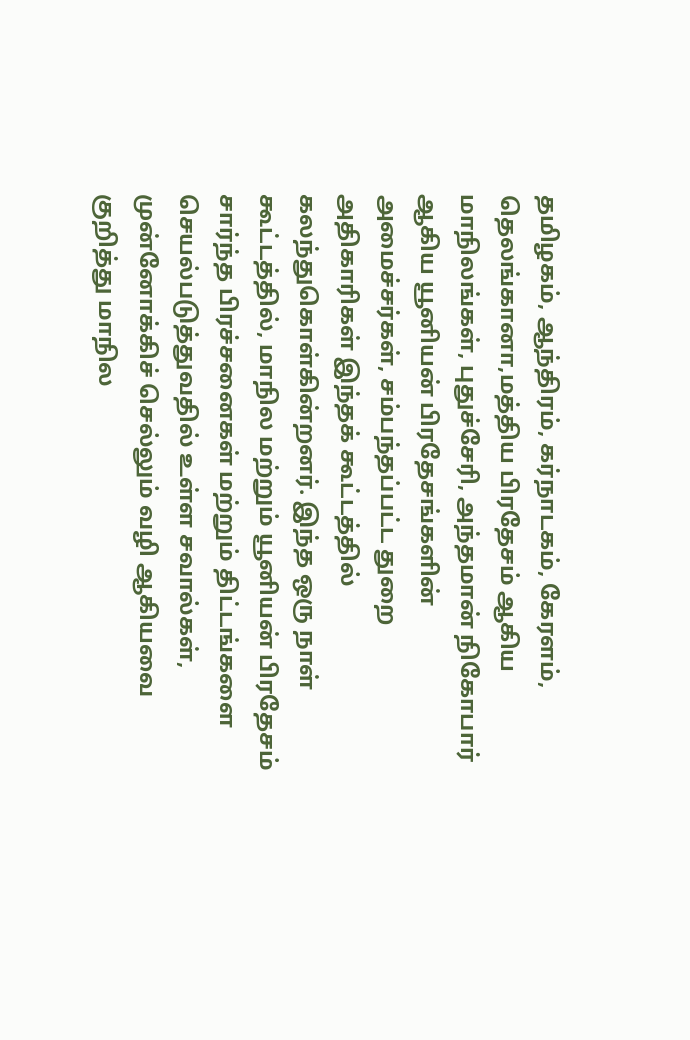தமிழகம், ஆந்திரம், கர்நாடகம், கேரளம், தெலங்கானா,மத்திய பிரதேசம் ஆகிய மாநிலங்கள், புதுச்சேரி, அந்தமான் நிகோபார் ஆகிய யூனியன் பிரதேசங்களின் அமைச்சர்கள், சம்பந்தப்பட்ட துறை அதிகாரிகள் இந்தக் கூட்டத்தில் கலந்துகொள்கின்றனர். இந்த ஒரு நாள் கூட்டத்தில், மாநில மற்றும் யூனியன் பிரதேசம் சார்ந்த பிரச்சனைகள் மற்றும் திட்டங்களை செயல்படுத்துவதில் உள்ள சவால்கள், முன்னோக்கிச் செல்லும் வழி ஆகியவை குறித்து மாநில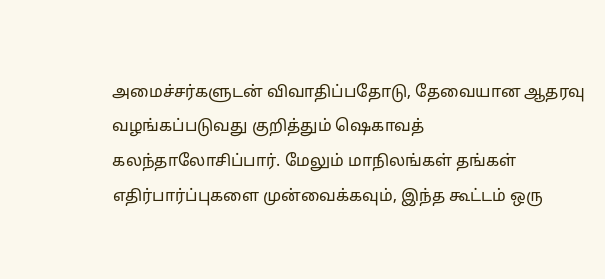அமைச்சர்களுடன் விவாதிப்பதோடு, தேவையான ஆதரவு வழங்கப்படுவது குறித்தும் ஷெகாவத் கலந்தாலோசிப்பார். மேலும் மாநிலங்கள் தங்கள் எதிர்பார்ப்புகளை முன்வைக்கவும், இந்த கூட்டம் ஒரு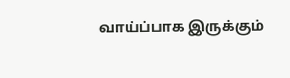வாய்ப்பாக இருக்கும்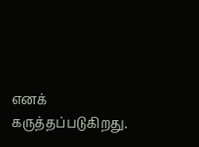எனக் கருத்தப்படுகிறது.